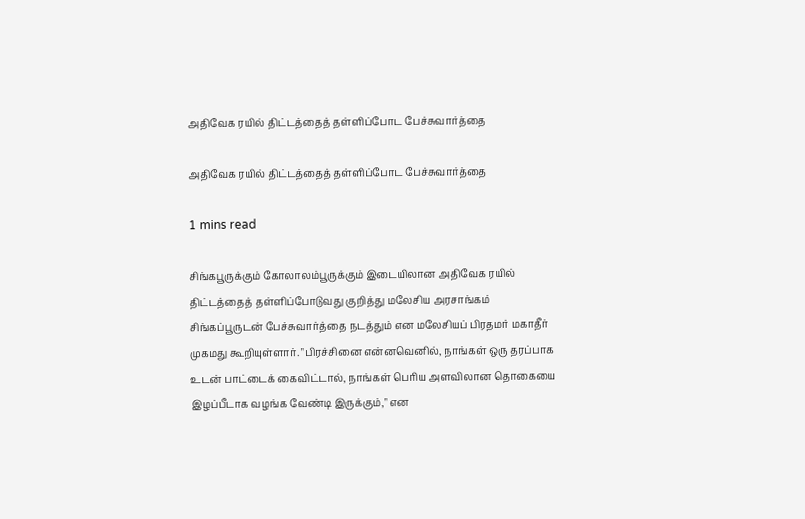அதிவேக ரயில் திட்டத்தைத் தள்ளிப்போட பேச்சுவார்த்தை

அதிவேக ரயில் திட்டத்தைத் தள்ளிப்போட பேச்சுவார்த்தை

1 mins read

சிங்கபூருக்கும் கோலாலம்பூருக்கும் இடையிலான அதிவேக ரயில் திட்டத்தைத் தள்ளிப்போடுவது குறித்து மலேசிய அரசாங்கம் சிங்கப்பூருடன் பேச்சுவார்த்தை நடத்தும் என மலேசியப் பிரதமர் மகாதீர் முகமது கூறியுள்ளார். "பிரச்சினை என்னவெனில், நாங்கள் ஒரு தரப்பாக உடன் பாட்டைக் கைவிட்டால், நாங்கள் பெரிய அளவிலான தொகையை இழப்பீடாக வழங்க வேண்டி இருக்கும்," என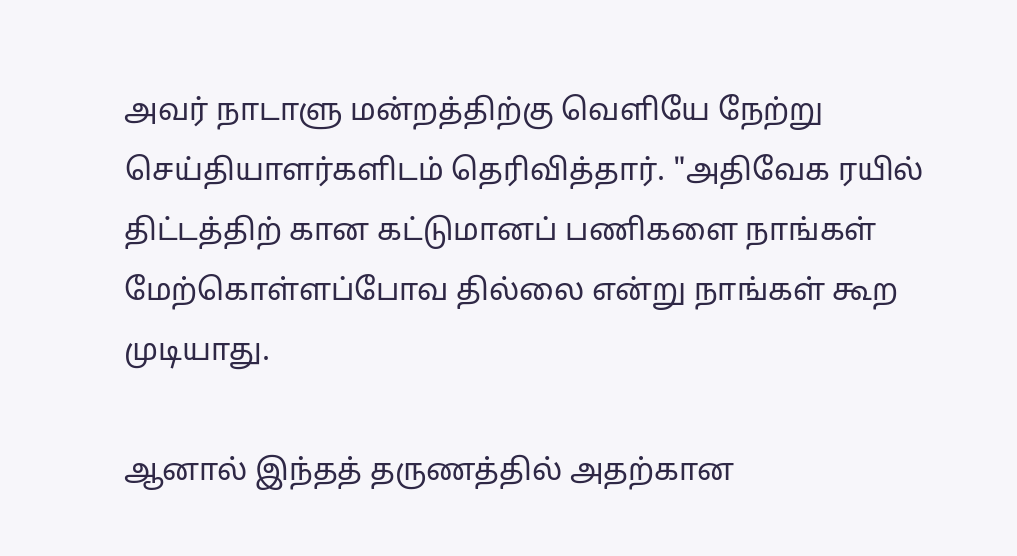அவர் நாடாளு மன்றத்திற்கு வெளியே நேற்று செய்தியாளர்களிடம் தெரிவித்தார். "அதிவேக ரயில் திட்டத்திற் கான கட்டுமானப் பணிகளை நாங்கள் மேற்கொள்ளப்போவ தில்லை என்று நாங்கள் கூற முடியாது.

ஆனால் இந்தத் தருணத்தில் அதற்கான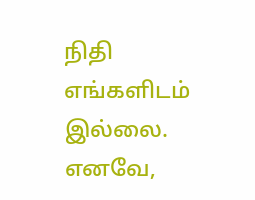நிதி எங்களிடம் இல்லை. எனவே,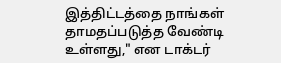இத்திட்டத்தை நாங்கள் தாமதப்படுத்த வேண்டி உள்ளது," என டாக்டர்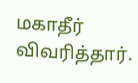மகாதீர் விவரித்தார்.